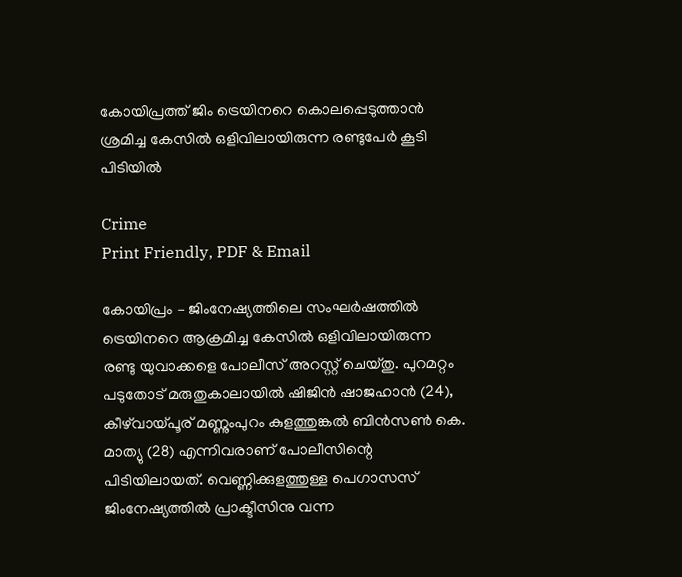കോയിപ്രത്ത് ജിം ട്രെയിനറെ കൊലപ്പെടുത്താൻ ശ്രമിച്ച കേസിൽ ഒളിവിലായിരുന്ന രണ്ടുപേർ കൂടി പിടിയിൽ

Crime
Print Friendly, PDF & Email

കോയിപ്രം – ജിംനേഷ്യത്തിലെ സംഘർഷത്തിൽ ട്രെയിനറെ ആക്രമിച്ച കേസിൽ ഒളിവിലായിരുന്ന രണ്ടു യുവാക്കളെ പോലീസ് അറസ്റ്റ് ചെയ്തു. പുറമറ്റം പടുതോട് മരുതുകാലായിൽ ഷിജിൻ ഷാജഹാൻ (24), കീഴ്‌വായ്പൂര് മണ്ണുംപുറം കുളത്തുങ്കൽ ബിൻസൺ കെ. മാത്യു (28) എന്നിവരാണ് പോലീസിന്റെ പിടിയിലായത്. വെണ്ണിക്കുളത്തുള്ള പെഗാസസ് ജിംനേഷ്യത്തിൽ പ്രാക്ടീസിനു വന്ന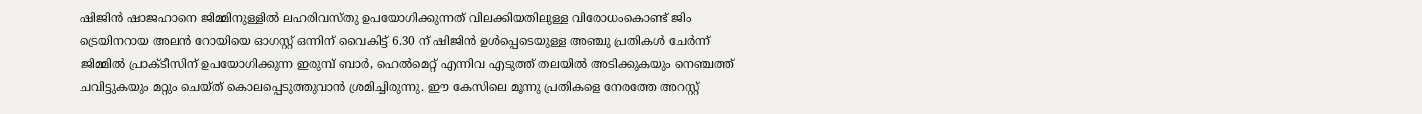ഷിജിൻ ഷാജഹാനെ ജിമ്മിനുള്ളിൽ ലഹരിവസ്തു ഉപയോഗിക്കുന്നത് വിലക്കിയതിലുള്ള വിരോധംകൊണ്ട് ജിം ട്രെയിനറായ അലൻ റോയിയെ ഓഗസ്റ്റ് ഒന്നിന് വൈകിട്ട് 6.30 ന് ഷിജിൻ ഉൾപ്പെടെയുള്ള അഞ്ചു പ്രതികൾ ചേർന്ന് ജിമ്മിൽ പ്രാക്ടീസിന് ഉപയോഗിക്കുന്ന ഇരുമ്പ് ബാർ, ഹെൽമെറ്റ് എന്നിവ എടുത്ത് തലയിൽ അടിക്കുകയും നെഞ്ചത്ത് ചവിട്ടുകയും മറ്റും ചെയ്ത് കൊലപ്പെടുത്തുവാൻ ശ്രമിച്ചിരുന്നു. ഈ കേസിലെ മൂന്നു പ്രതികളെ നേരത്തേ അറസ്റ്റ്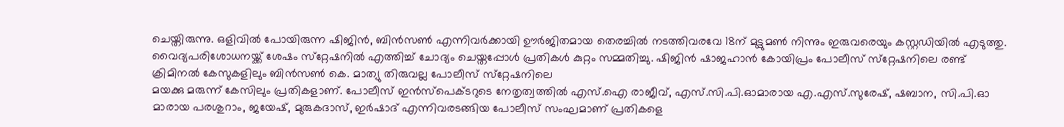ചെയ്തിരുന്നു. ഒളിവിൽ പോയിരുന്ന ഷിജിൻ, ബിൻസൺ എന്നിവർക്കായി ഊർജിതമായ തെരച്ചിൽ നടത്തിവരവേ 18ന് മുട്ടുമൺ നിന്നും ഇരുവരെയും കസ്റ്റഡിയിൽ എടുത്തു. വൈദ്യപരിശോധനയ്ക്ക് ശേഷം സ്‌റ്റേഷനിൽ എത്തിച്ച് ചോദ്യം ചെയ്തപ്പോൾ പ്രതികൾ കുറ്റം സമ്മതിച്ചു. ഷിജിൻ ഷാജഹാൻ കോയിപ്രം പോലീസ് സ്‌റ്റേഷനിലെ രണ്ട് ക്രിമിനൽ കേസുകളിലും ബിൻസൺ കെ. മാത്യു തിരുവല്ല പോലീസ് സ്‌റ്റേഷനിലെ
മയക്കു മരുന്ന് കേസിലും പ്രതികളാണ്. പോലീസ് ഇൻസ്‌പെക്ടറുടെ നേതൃത്വത്തിൽ എസ്.ഐ രാജീവ്, എസ്.സി.പി.ഓമാരായ എ.എസ്.സുരേഷ്, ഷബാന, സി.പി.ഓ മാരായ പരശുറാം, ജയേഷ്, മുരുകദാസ്, ഇർഷാദ് എന്നിവരടങ്ങിയ പോലീസ് സംഘമാണ് പ്രതികളെ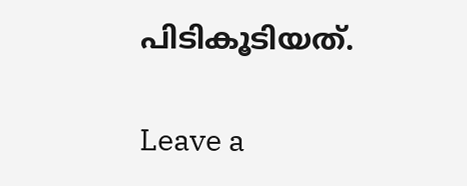പിടികൂടിയത്.

Leave a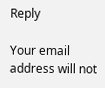Reply

Your email address will not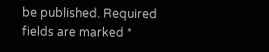be published. Required fields are marked *